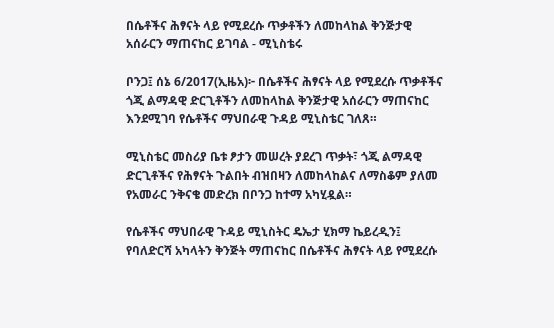በሴቶችና ሕፃናት ላይ የሚደረሱ ጥቃቶችን ለመከላከል ቅንጅታዊ አሰራርን ማጠናከር ይገባል - ሚኒስቴሩ

ቦንጋ፤ ሰኔ 6/2017(ኢዜአ)፦ በሴቶችና ሕፃናት ላይ የሚደረሱ ጥቃቶችና ጎጂ ልማዳዊ ድርጊቶችን ለመከላከል ቅንጅታዊ አሰራርን ማጠናከር እንደሚገባ የሴቶችና ማህበራዊ ጉዳይ ሚኒስቴር ገለጸ።

ሚኒስቴር መስሪያ ቤቱ ፆታን መሠረት ያደረገ ጥቃት፣ ጎጂ ልማዳዊ ድርጊቶችና የሕፃናት ጉልበት ብዝበዛን ለመከላከልና ለማስቆም ያለመ የአመራር ንቅናቄ መድረክ በቦንጋ ከተማ አካሂዷል።

የሴቶችና ማህበራዊ ጉዳይ ሚኒስትር ዴኤታ ሂክማ ኬይረዲን፤ የባለድርሻ አካላትን ቅንጅት ማጠናከር በሴቶችና ሕፃናት ላይ የሚደረሱ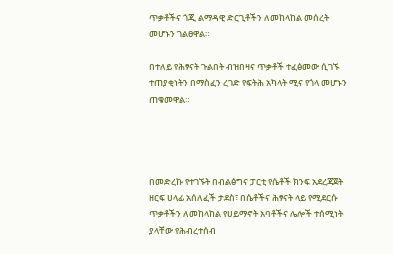ጥቃቶችና ጎጂ ልማዳዊ ድርጊቶችን ለመከላከል መሰረት መሆኑን ገልፀዋል።

በተለይ የሕፃናት ጉልበት ብዝበዛና ጥቃቶች ተፈፅመው ሲገኙ ተጠያቂነትን በማስፈን ረገድ የፍትሕ አካላት ሚና የጎላ መሆኑን ጠቁመዋል።




በመድረኩ የተገኙት በብልፅግና ፓርቲ የሴቶች ክንፍ አደረጃጀት ዘርፍ ሀላፊ አሰለፈች ታደስ፣ በሴቶችና ሕፃናት ላይ የሚደርሱ ጥቃቶችን ለመከላከል የሀይማኖት አባቶችና ሌሎች ተሰሚነት ያላቸው የሕብረተሰብ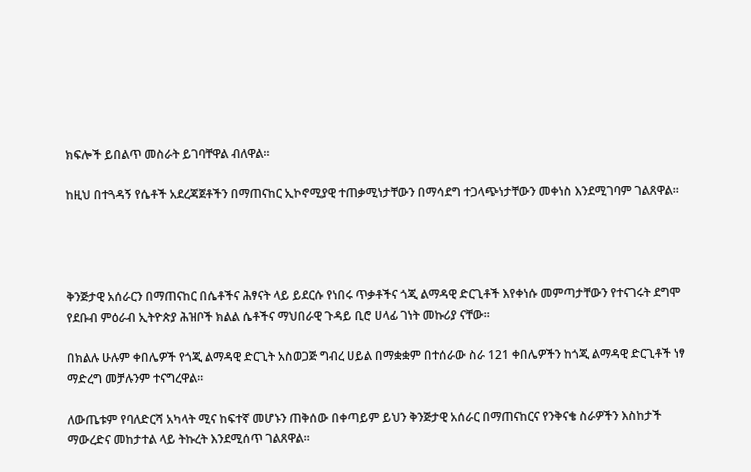ክፍሎች ይበልጥ መስራት ይገባቸዋል ብለዋል።

ከዚህ በተጓዳኝ የሴቶች አደረጃጀቶችን በማጠናከር ኢኮኖሚያዊ ተጠቃሚነታቸውን በማሳደግ ተጋላጭነታቸውን መቀነስ እንደሚገባም ገልጸዋል።




ቅንጅታዊ አሰራርን በማጠናከር በሴቶችና ሕፃናት ላይ ይደርሱ የነበሩ ጥቃቶችና ጎጂ ልማዳዊ ድርጊቶች እየቀነሱ መምጣታቸውን የተናገሩት ደግሞ የደቡብ ምዕራብ ኢትዮጵያ ሕዝቦች ክልል ሴቶችና ማህበራዊ ጉዳይ ቢሮ ሀላፊ ገነት መኩሪያ ናቸው።

በክልሉ ሁሉም ቀበሌዎች የጎጂ ልማዳዊ ድርጊት አስወጋጅ ግብረ ሀይል በማቋቋም በተሰራው ስራ 121 ቀበሌዎችን ከጎጂ ልማዳዊ ድርጊቶች ነፃ ማድረግ መቻሉንም ተናግረዋል።

ለውጤቱም የባለድርሻ አካላት ሚና ከፍተኛ መሆኑን ጠቅሰው በቀጣይም ይህን ቅንጅታዊ አሰራር በማጠናከርና የንቅናቄ ስራዎችን እስከታች ማውረድና መከታተል ላይ ትኩረት እንደሚሰጥ ገልጸዋል።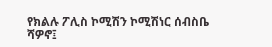የክልሉ ፖሊስ ኮሚሽን ኮሚሽነር ሰብስቤ ሻዎኖ፤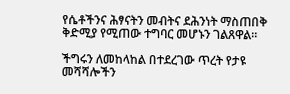የሴቶችንና ሕፃናትን መብትና ደሕንነት ማስጠበቅ ቅድሚያ የሚጠው ተግባር መሆኑን ገልጸዋል።

ችግሩን ለመከላከል በተደረገው ጥረት የታዩ መሻሻሎችን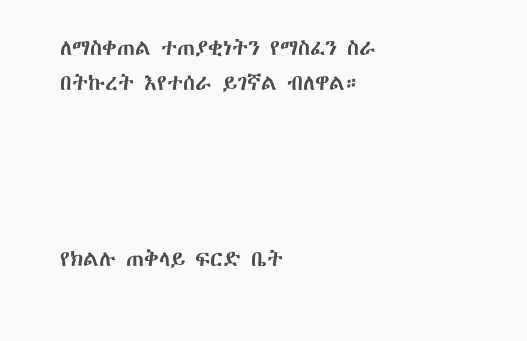ለማስቀጠል ተጠያቂነትን የማስፈን ስራ በትኩረት እየተሰራ ይገኛል ብለዋል።




የክልሉ ጠቅላይ ፍርድ ቤት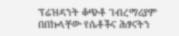ፕሬዝዳንት ቆጭቶ ገብረማሪያም በበኩላቸው የሴቶችና ሕፃናትን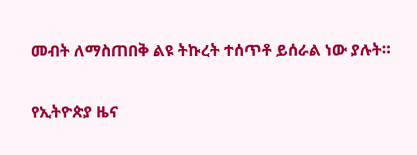መብት ለማስጠበቅ ልዩ ትኩረት ተሰጥቶ ይሰራል ነው ያሉት።

የኢትዮጵያ ዜና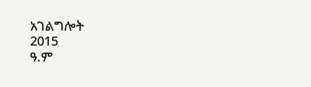አገልግሎት
2015
ዓ.ም